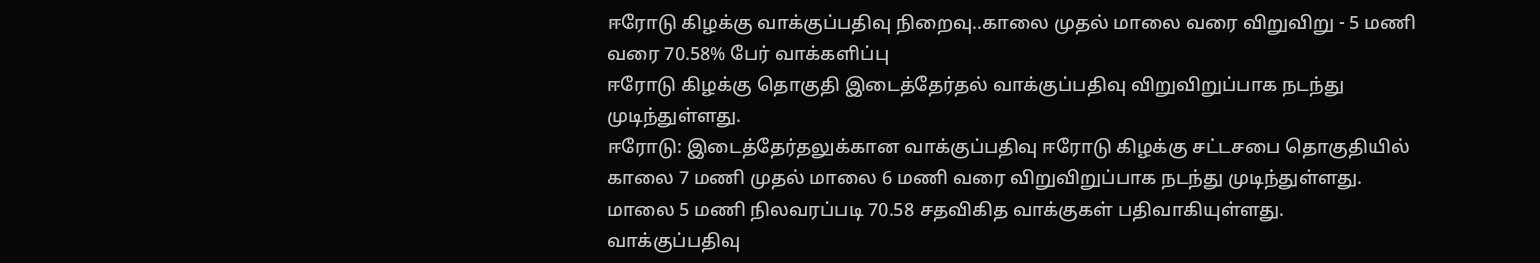ஈரோடு கிழக்கு வாக்குப்பதிவு நிறைவு..காலை முதல் மாலை வரை விறுவிறு - 5 மணி வரை 70.58% பேர் வாக்களிப்பு
ஈரோடு கிழக்கு தொகுதி இடைத்தேர்தல் வாக்குப்பதிவு விறுவிறுப்பாக நடந்து முடிந்துள்ளது.
ஈரோடு: இடைத்தேர்தலுக்கான வாக்குப்பதிவு ஈரோடு கிழக்கு சட்டசபை தொகுதியில் காலை 7 மணி முதல் மாலை 6 மணி வரை விறுவிறுப்பாக நடந்து முடிந்துள்ளது. மாலை 5 மணி நிலவரப்படி 70.58 சதவிகித வாக்குகள் பதிவாகியுள்ளது. வாக்குப்பதிவு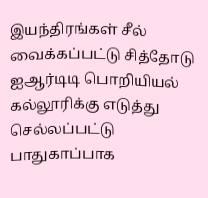இயந்திரங்கள் சீல் வைக்கப்பட்டு சித்தோடு ஐஆர்டிடி பொறியியல் கல்லூரிக்கு எடுத்து செல்லப்பட்டு பாதுகாப்பாக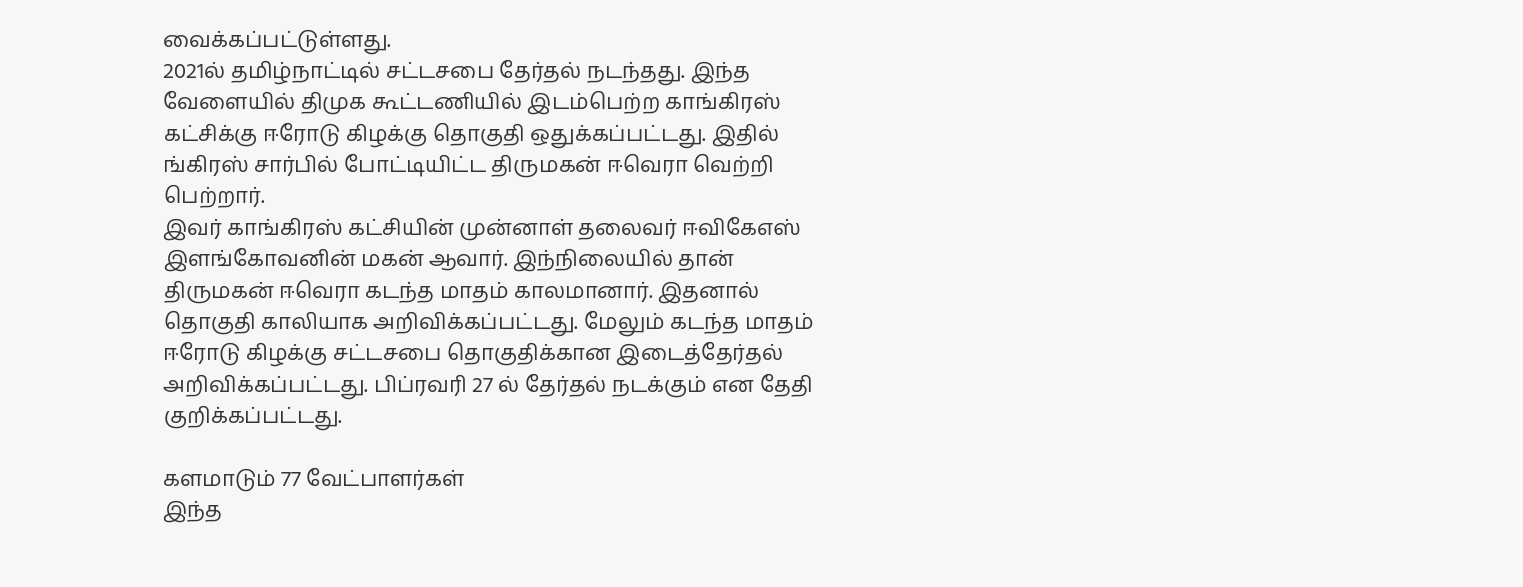வைக்கப்பட்டுள்ளது.
2021ல் தமிழ்நாட்டில் சட்டசபை தேர்தல் நடந்தது. இந்த வேளையில் திமுக கூட்டணியில் இடம்பெற்ற காங்கிரஸ் கட்சிக்கு ஈரோடு கிழக்கு தொகுதி ஒதுக்கப்பட்டது. இதில் ங்கிரஸ் சார்பில் போட்டியிட்ட திருமகன் ஈவெரா வெற்றி பெற்றார்.
இவர் காங்கிரஸ் கட்சியின் முன்னாள் தலைவர் ஈவிகேஎஸ் இளங்கோவனின் மகன் ஆவார். இந்நிலையில் தான் திருமகன் ஈவெரா கடந்த மாதம் காலமானார். இதனால் தொகுதி காலியாக அறிவிக்கப்பட்டது. மேலும் கடந்த மாதம் ஈரோடு கிழக்கு சட்டசபை தொகுதிக்கான இடைத்தேர்தல் அறிவிக்கப்பட்டது. பிப்ரவரி 27 ல் தேர்தல் நடக்கும் என தேதி குறிக்கப்பட்டது.

களமாடும் 77 வேட்பாளர்கள்
இந்த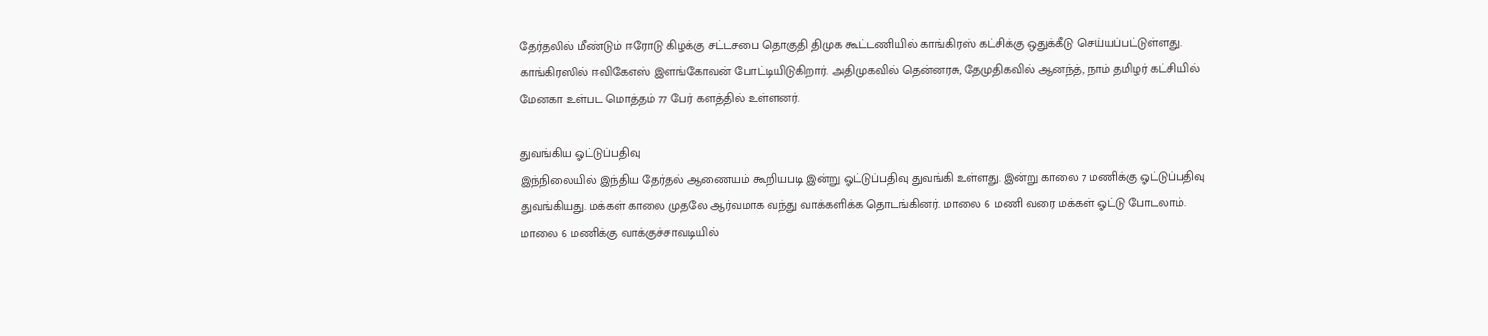தேர்தலில் மீண்டும் ஈரோடு கிழக்கு சட்டசபை தொகுதி திமுக கூட்டணியில் காங்கிரஸ் கட்சிக்கு ஒதுக்கீடு செய்யப்பட்டுள்ளது. காங்கிரஸில் ஈவிகேஎஸ் இளங்கோவன் போட்டியிடுகிறார். அதிமுகவில் தென்னரசு, தேமுதிகவில் ஆனந்த், நாம் தமிழர் கட்சியில் மேனகா உள்பட மொத்தம் 77 பேர் களத்தில் உள்ளனர்.

துவங்கிய ஓட்டுப்பதிவு
இந்நிலையில் இந்திய தேர்தல் ஆணையம் கூறியபடி இன்று ஓட்டுப்பதிவு துவங்கி உள்ளது. இன்று காலை 7 மணிக்கு ஓட்டுப்பதிவு துவங்கியது. மக்கள் காலை முதலே ஆர்வமாக வந்து வாக்களிக்க தொடங்கினர். மாலை 6 மணி வரை மக்கள் ஓட்டு போடலாம். மாலை 6 மணிக்கு வாக்குச்சாவடியில்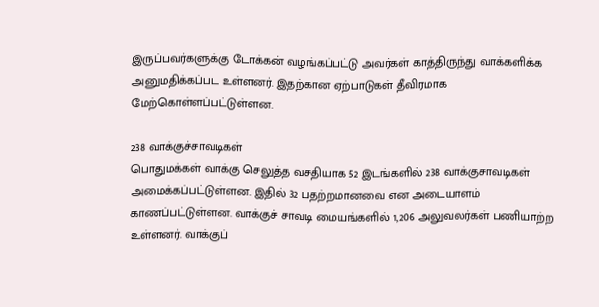இருப்பவர்களுக்கு டோக்கன் வழங்கப்பட்டு அவர்கள் காத்திருந்து வாக்களிக்க அனுமதிக்கப்பட உள்ளனர். இதற்கான ஏற்பாடுகள் தீவிரமாக மேற்கொள்ளப்பட்டுள்ளன.

238 வாக்குச்சாவடிகள்
பொதுமக்கள் வாக்கு செலுத்த வசதியாக 52 இடங்களில் 238 வாக்குசாவடிகள் அமைக்கப்பட்டுள்ளன. இதில் 32 பதற்றமானவை என அடையாளம் காணப்பட்டுள்ளன. வாக்குச் சாவடி மையங்களில் 1,206 அலுவலர்கள் பணியாற்ற உள்ளனர். வாக்குப்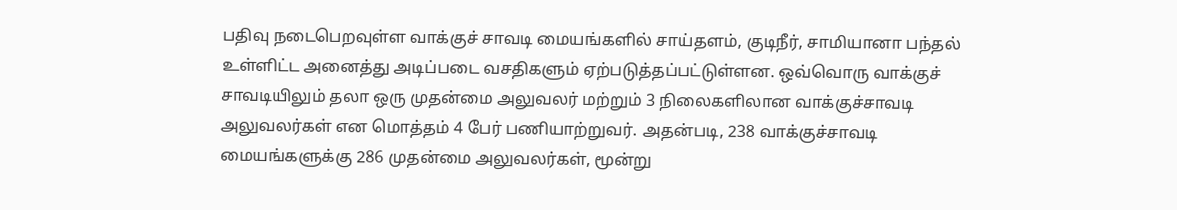பதிவு நடைபெறவுள்ள வாக்குச் சாவடி மையங்களில் சாய்தளம், குடிநீர், சாமியானா பந்தல் உள்ளிட்ட அனைத்து அடிப்படை வசதிகளும் ஏற்படுத்தப்பட்டுள்ளன. ஒவ்வொரு வாக்குச் சாவடியிலும் தலா ஒரு முதன்மை அலுவலர் மற்றும் 3 நிலைகளிலான வாக்குச்சாவடி அலுவலர்கள் என மொத்தம் 4 பேர் பணியாற்றுவர். அதன்படி, 238 வாக்குச்சாவடி மையங்களுக்கு 286 முதன்மை அலுவலர்கள், மூன்று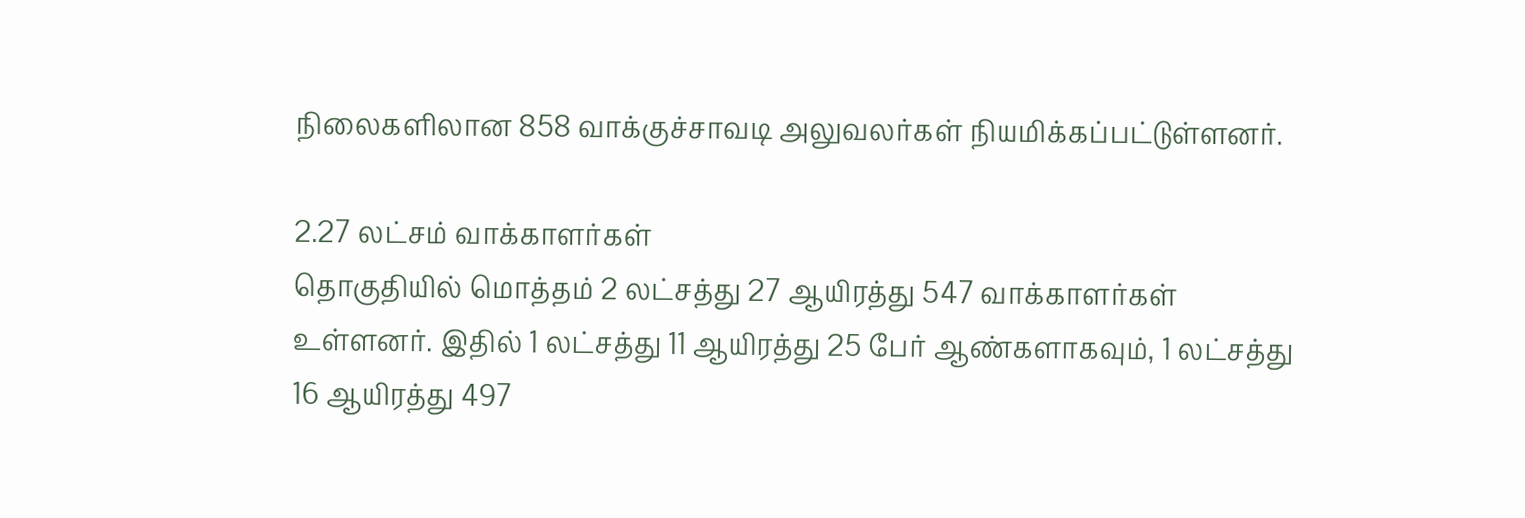நிலைகளிலான 858 வாக்குச்சாவடி அலுவலர்கள் நியமிக்கப்பட்டுள்ளனர்.

2.27 லட்சம் வாக்காளர்கள்
தொகுதியில் மொத்தம் 2 லட்சத்து 27 ஆயிரத்து 547 வாக்காளர்கள் உள்ளனர். இதில் 1 லட்சத்து 11 ஆயிரத்து 25 பேர் ஆண்களாகவும், 1 லட்சத்து 16 ஆயிரத்து 497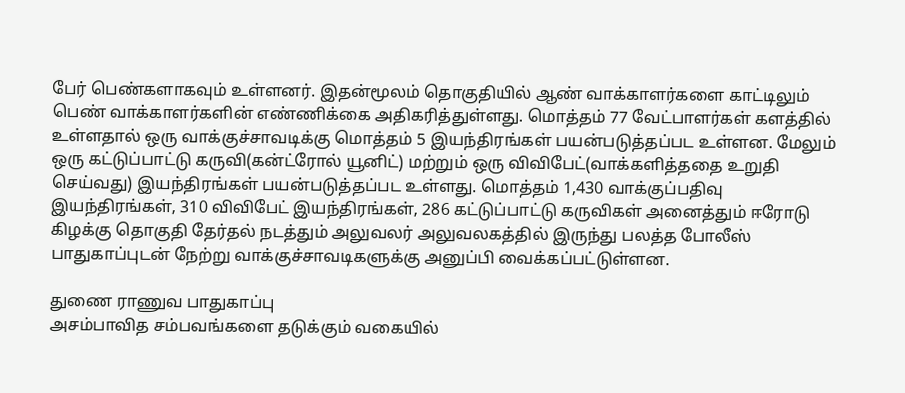பேர் பெண்களாகவும் உள்ளனர். இதன்மூலம் தொகுதியில் ஆண் வாக்காளர்களை காட்டிலும் பெண் வாக்காளர்களின் எண்ணிக்கை அதிகரித்துள்ளது. மொத்தம் 77 வேட்பாளர்கள் களத்தில் உள்ளதால் ஒரு வாக்குச்சாவடிக்கு மொத்தம் 5 இயந்திரங்கள் பயன்படுத்தப்பட உள்ளன. மேலும் ஒரு கட்டுப்பாட்டு கருவி(கன்ட்ரோல் யூனிட்) மற்றும் ஒரு விவிபேட்(வாக்களித்ததை உறுதி செய்வது) இயந்திரங்கள் பயன்படுத்தப்பட உள்ளது. மொத்தம் 1,430 வாக்குப்பதிவு இயந்திரங்கள், 310 விவிபேட் இயந்திரங்கள், 286 கட்டுப்பாட்டு கருவிகள் அனைத்தும் ஈரோடு கிழக்கு தொகுதி தேர்தல் நடத்தும் அலுவலர் அலுவலகத்தில் இருந்து பலத்த போலீஸ் பாதுகாப்புடன் நேற்று வாக்குச்சாவடிகளுக்கு அனுப்பி வைக்கப்பட்டுள்ளன.

துணை ராணுவ பாதுகாப்பு
அசம்பாவித சம்பவங்களை தடுக்கும் வகையில்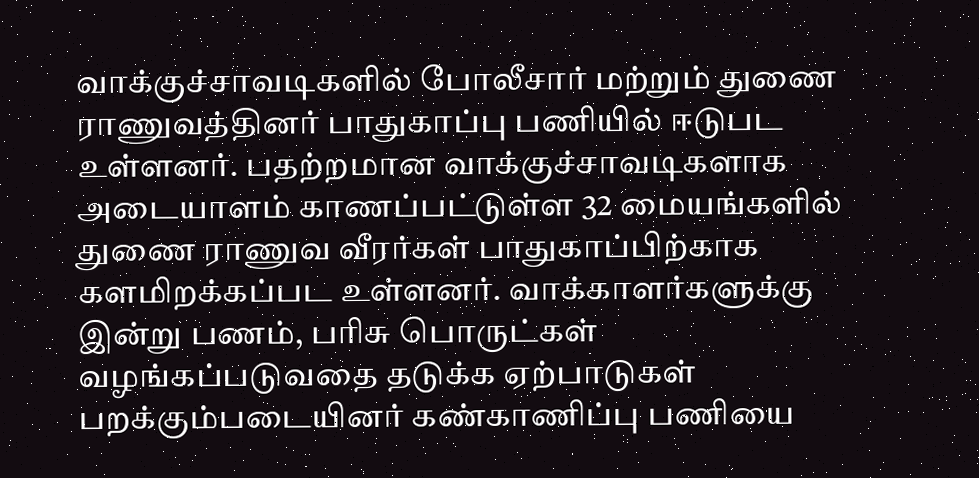வாக்குச்சாவடிகளில் போலீசார் மற்றும் துணை ராணுவத்தினர் பாதுகாப்பு பணியில் ஈடுபட உள்ளனர். பதற்றமான வாக்குச்சாவடிகளாக அடையாளம் காணப்பட்டுள்ள 32 மையங்களில் துணை ராணுவ வீரர்கள் பாதுகாப்பிற்காக களமிறக்கப்பட உள்ளனர். வாக்காளர்களுக்கு இன்று பணம், பரிசு பொருட்கள் வழங்கப்படுவதை தடுக்க ஏற்பாடுகள் பறக்கும்படையினர் கண்காணிப்பு பணியை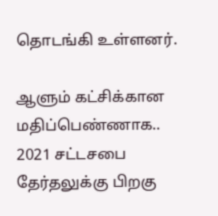தொடங்கி உள்ளனர்.

ஆளும் கட்சிக்கான மதிப்பெண்ணாக..
2021 சட்டசபை தேர்தலுக்கு பிறகு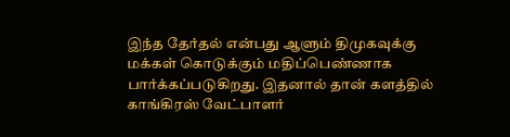இந்த தேர்தல் என்பது ஆளும் திமுகவுக்கு மக்கள் கொடுக்கும் மதிப்பெண்ணாக பார்க்கப்படுகிறது. இதனால் தான் களத்தில் காங்கிரஸ் வேட்பாளர்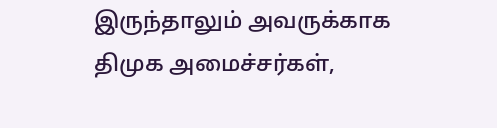இருந்தாலும் அவருக்காக திமுக அமைச்சர்கள்,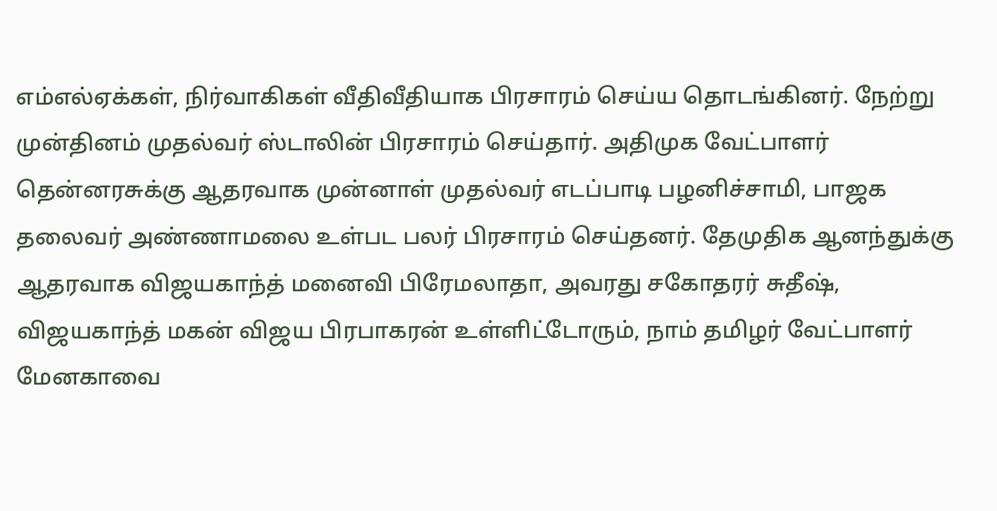எம்எல்ஏக்கள், நிர்வாகிகள் வீதிவீதியாக பிரசாரம் செய்ய தொடங்கினர். நேற்று முன்தினம் முதல்வர் ஸ்டாலின் பிரசாரம் செய்தார். அதிமுக வேட்பாளர் தென்னரசுக்கு ஆதரவாக முன்னாள் முதல்வர் எடப்பாடி பழனிச்சாமி, பாஜக தலைவர் அண்ணாமலை உள்பட பலர் பிரசாரம் செய்தனர். தேமுதிக ஆனந்துக்கு ஆதரவாக விஜயகாந்த் மனைவி பிரேமலாதா, அவரது சகோதரர் சுதீஷ், விஜயகாந்த் மகன் விஜய பிரபாகரன் உள்ளிட்டோரும், நாம் தமிழர் வேட்பாளர் மேனகாவை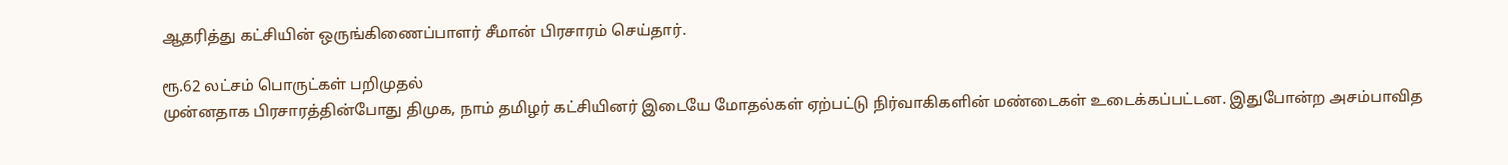ஆதரித்து கட்சியின் ஒருங்கிணைப்பாளர் சீமான் பிரசாரம் செய்தார்.

ரூ.62 லட்சம் பொருட்கள் பறிமுதல்
முன்னதாக பிரசாரத்தின்போது திமுக, நாம் தமிழர் கட்சியினர் இடையே மோதல்கள் ஏற்பட்டு நிர்வாகிகளின் மண்டைகள் உடைக்கப்பட்டன. இதுபோன்ற அசம்பாவித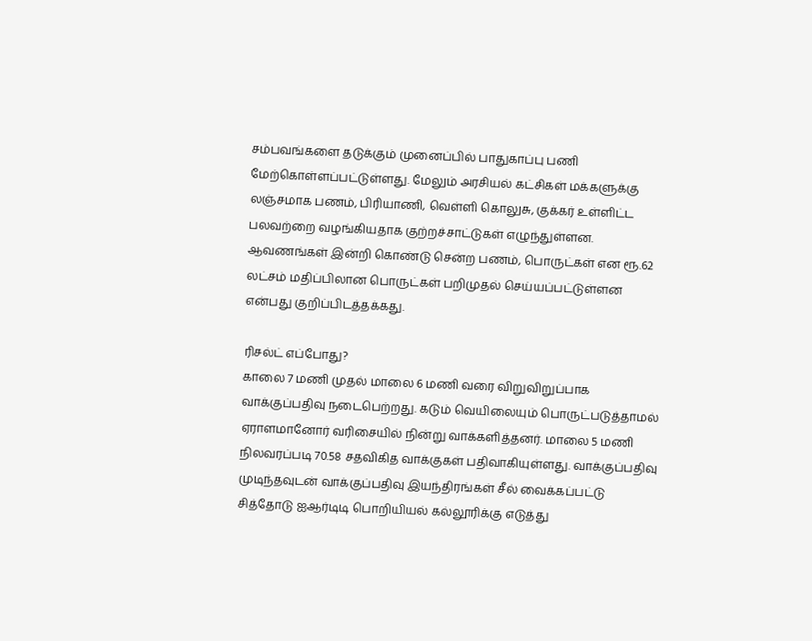சம்பவங்களை தடுக்கும் முனைப்பில் பாதுகாப்பு பணி மேற்கொள்ளப்பட்டுள்ளது. மேலும் அரசியல் கட்சிகள் மக்களுக்கு லஞ்சமாக பணம், பிரியாணி, வெள்ளி கொலுசு, குக்கர் உள்ளிட்ட பலவற்றை வழங்கியதாக குற்றச்சாட்டுகள் எழுந்துள்ளன. ஆவணங்கள் இன்றி கொண்டு சென்ற பணம், பொருட்கள் என ரூ.62 லட்சம் மதிப்பிலான பொருட்கள் பறிமுதல் செய்யப்பட்டுள்ளன என்பது குறிப்பிடத்தக்கது.

ரிசல்ட் எப்போது?
காலை 7 மணி முதல் மாலை 6 மணி வரை விறுவிறுப்பாக வாக்குப்பதிவு நடைபெற்றது. கடும் வெயிலையும் பொருட்படுத்தாமல் ஏராளமானோர் வரிசையில் நின்று வாக்களித்தனர். மாலை 5 மணி நிலவரப்படி 70.58 சதவிகித வாக்குகள் பதிவாகியுள்ளது. வாக்குப்பதிவு முடிந்தவுடன் வாக்குப்பதிவு இயந்திரங்கள் சீல் வைக்கப்பட்டு சித்தோடு ஐஆர்டிடி பொறியியல் கல்லூரிக்கு எடுத்து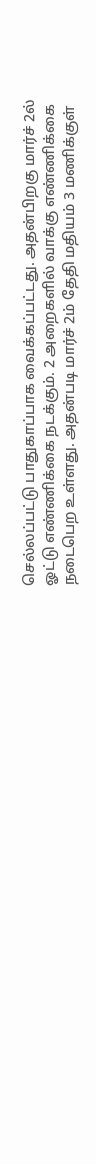செல்லப்பட்டு பாதுகாப்பாக வைக்கப்பட்டது. அதன்பிறகு மார்ச் 2ல் ஓட்டு எண்ணிக்கை நடக்கும். 2 அறைகளில் வாக்கு எண்ணிக்கை நடைபெற உள்ளது. அதன்படி மார்ச் 2ம் தேதி மதியம் 3 மணிக்குள்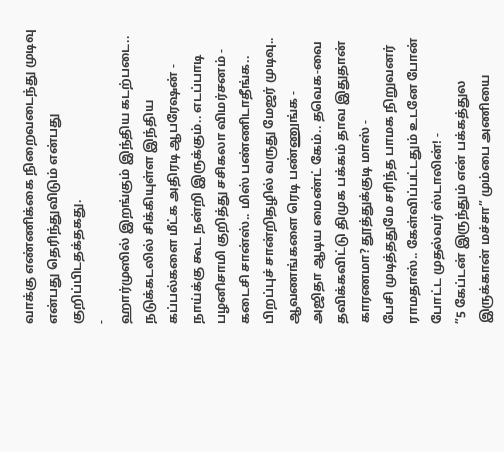வாக்கு எண்ணிக்கை நிறைவடைந்து முடிவு என்பது தெரிந்துவிடும் என்பது குறிப்பிடதக்தகது.
-
ஹார்முஸில் இறங்கும் இந்திய கடற்படை.. நடுக்கடலில் சிக்கியுள்ள இந்திய கப்பல்களை மீட்க அதிரடி ஆபரேஷன் -
நாய்க்கு கூட நன்றி இருக்கும்.. எடப்பாடி பழனிசாமி குறித்து சசிகலா விமர்சனம் -
கடைசி சான்ஸ்.. மிஸ் பண்ணிடாதீங்க.. பிறப்புச் சான்றிதழில் வருது மேஜர் முடிவு.. ஆவணங்களை ரெடி பண்ணுங்க -
அஜிதா ஆடிய மைண்ட் கேம்.. தவெக-வை தவிக்கவிட்டு திமுக பக்கம் தாவ இதுதான் காரணமா? தூத்துக்குடி மாஸ் -
பேசி முடித்ததுமே சரிந்த பாமக நிறுவனர் ராமதாஸ்.. கேள்விப்பட்டதும் உடனே போன் போட்ட முதல்வர் ஸ்டாலின்! -
”5 கேப்டன் இருந்தும் என் பக்கத்துல இருக்கான் மச்சா” மும்பை அணியை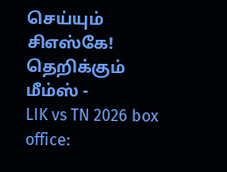செய்யும் சிஎஸ்கே! தெறிக்கும் மீம்ஸ் -
LIK vs TN 2026 box office: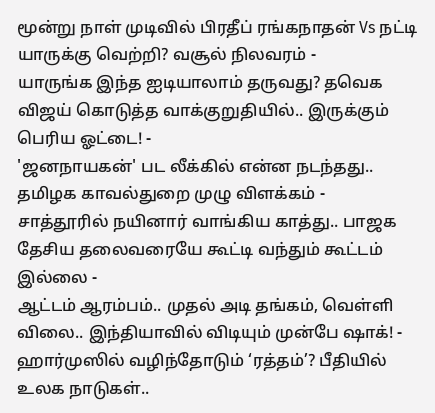மூன்று நாள் முடிவில் பிரதீப் ரங்கநாதன் Vs நட்டி யாருக்கு வெற்றி? வசூல் நிலவரம் -
யாருங்க இந்த ஐடியாலாம் தருவது? தவெக விஜய் கொடுத்த வாக்குறுதியில்.. இருக்கும் பெரிய ஓட்டை! -
'ஜனநாயகன்' பட லீக்கில் என்ன நடந்தது.. தமிழக காவல்துறை முழு விளக்கம் -
சாத்தூரில் நயினார் வாங்கிய காத்து.. பாஜக தேசிய தலைவரையே கூட்டி வந்தும் கூட்டம் இல்லை -
ஆட்டம் ஆரம்பம்.. முதல் அடி தங்கம், வெள்ளி விலை.. இந்தியாவில் விடியும் முன்பே ஷாக்! -
ஹார்முஸில் வழிந்தோடும் ‘ரத்தம்’? பீதியில் உலக நாடுகள்..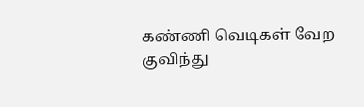கண்ணி வெடிகள் வேற குவிந்து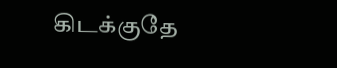கிடக்குதே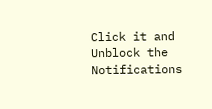Click it and Unblock the Notifications